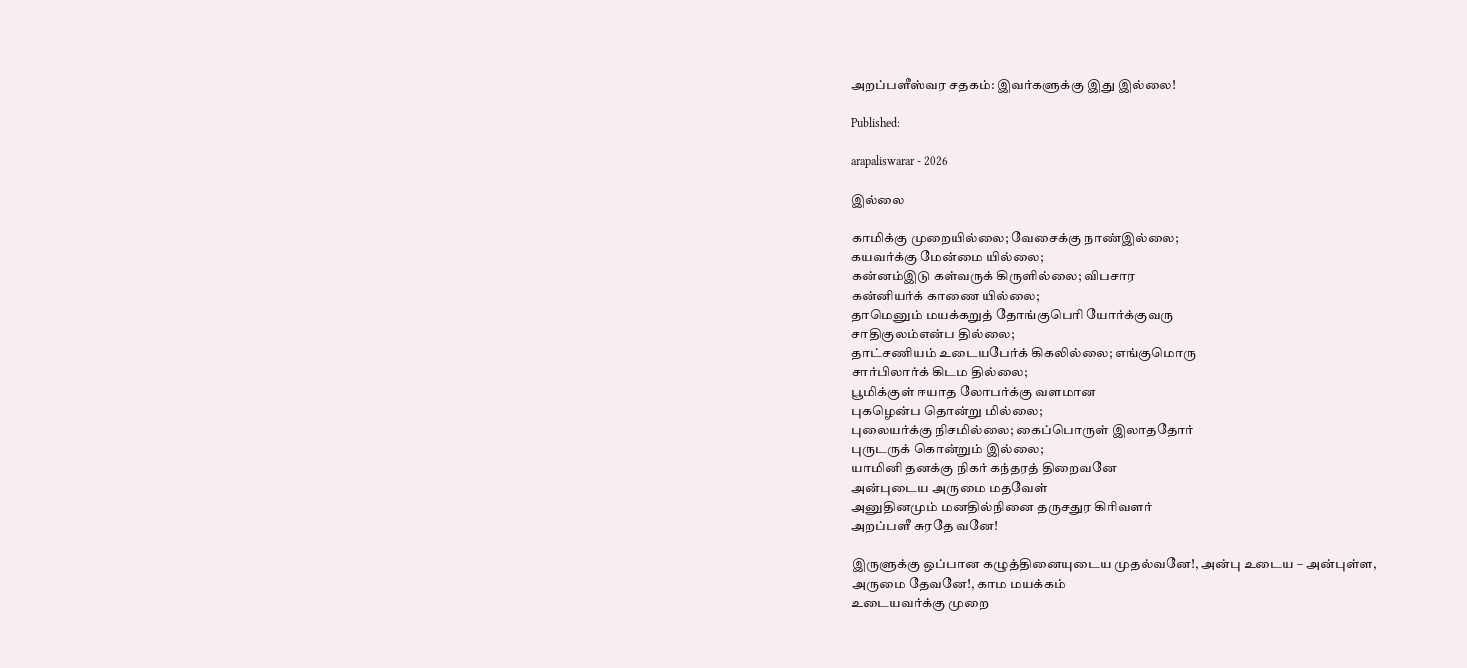அறப்பளீஸ்வர சதகம்: இவர்களுக்கு இது இல்லை!

Published:

arapaliswarar - 2026

இல்லை

காமிக்கு முறையில்லை; வேசைக்கு நாண்இல்லை;
கயவர்க்கு மேன்மை யில்லை;
கன்னம்இடு கள்வருக் கிருளில்லை; விபசார
கன்னியர்க் காணை யில்லை;
தாமெனும் மயக்கறுத் தோங்குபெரி யோர்க்குவரு
சாதிகுலம்என்ப தில்லை;
தாட்சணியம் உடையபேர்க் கிகலில்லை; எங்குமொரு
சார்பிலார்க் கிடம தில்லை;
பூமிக்குள் ஈயாத லோபர்க்கு வளமான
புகழென்ப தொன்று மில்லை;
புலையர்க்கு நிசமில்லை; கைப்பொருள் இலாததோர்
புருடருக் கொன்றும் இல்லை;
யாமினி தனக்கு நிகர் கந்தரத் திறைவனே
அன்புடைய அருமை மதவேள்
அனுதினமும் மனதில்நினை தருசதுர கிரிவளர்
அறப்பளீ சுரதே வனே!

இருளுக்கு ஒப்பான கழுத்தினையுடைய முதல்வனே!, அன்பு உடைய – அன்புள்ள,
அருமை தேவனே!, காம மயக்கம்
உடையவர்க்கு முறை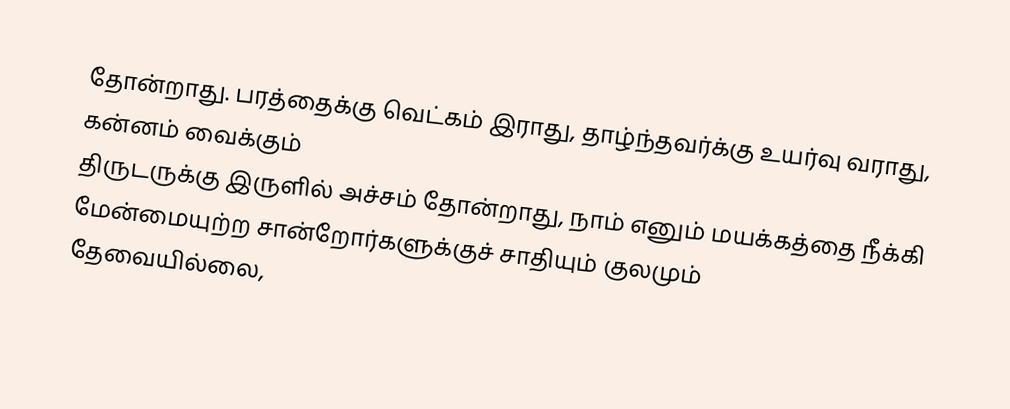தோன்றாது. பரத்தைக்கு வெட்கம் இராது, தாழ்ந்தவர்க்கு உயர்வு வராது, கன்னம் வைக்கும்
திருடருக்கு இருளில் அச்சம் தோன்றாது, நாம் எனும் மயக்கத்தை நீக்கி மேன்மையுற்ற சான்றோர்களுக்குச் சாதியும் குலமும்
தேவையில்லை,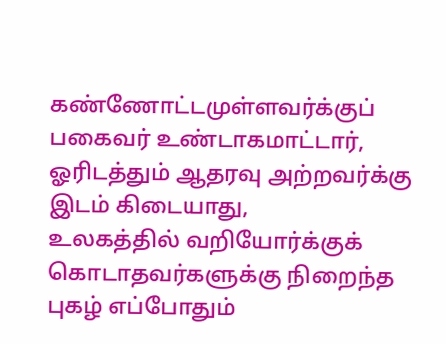கண்ணோட்டமுள்ளவர்க்குப் பகைவர் உண்டாகமாட்டார், ஓரிடத்தும் ஆதரவு அற்றவர்க்கு இடம் கிடையாது,
உலகத்தில் வறியோர்க்குக் கொடாதவர்களுக்கு நிறைந்த புகழ் எப்போதும்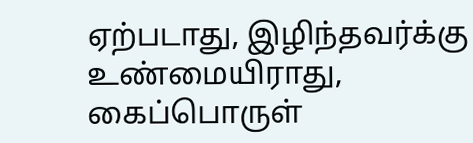ஏற்படாது, இழிந்தவர்க்கு உண்மையிராது, கைப்பொருள்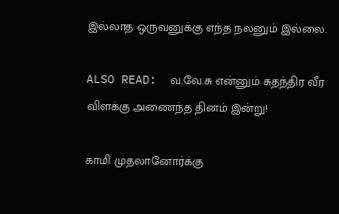இல்லாத ஒருவனுக்கு எந்த நலனும் இல்லை.

ALSO READ:  வ.வே.சு என்னும் சுதந்திர வீர விளக்கு அணைந்த தினம் இன்று!

காமி முதலானோர்க்கு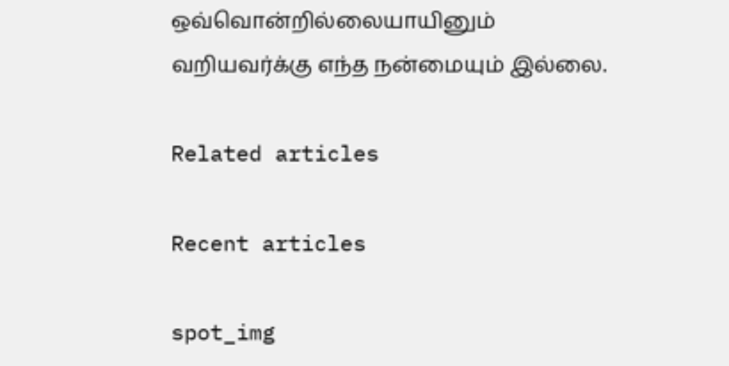ஒவ்வொன்றில்லையாயினும்
வறியவர்க்கு எந்த நன்மையும் இல்லை.

Related articles

Recent articles

spot_img